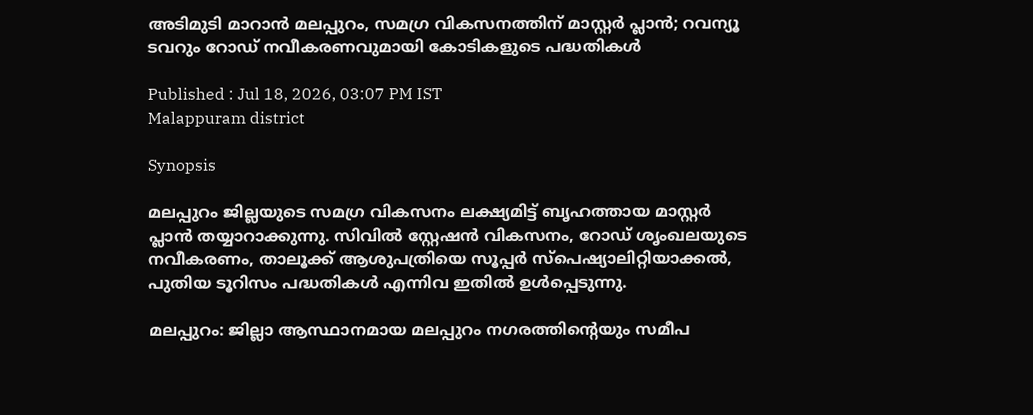അടിമുടി മാറാൻ മലപ്പുറം, സമഗ്ര വികസനത്തിന് മാസ്റ്റര്‍ പ്ലാന്‍; റവന്യൂ ടവറും റോഡ് നവീകരണവുമായി കോടികളുടെ പദ്ധതികള്‍

Published : Jul 18, 2026, 03:07 PM IST
Malappuram district

Synopsis

മലപ്പുറം ജില്ലയുടെ സമഗ്ര വികസനം ലക്ഷ്യമിട്ട് ബൃഹത്തായ മാസ്റ്റര്‍ പ്ലാന്‍ തയ്യാറാക്കുന്നു. സിവില്‍ സ്റ്റേഷന്‍ വികസനം, റോഡ് ശൃംഖലയുടെ നവീകരണം, താലൂക്ക് ആശുപത്രിയെ സൂപ്പര്‍ സ്പെഷ്യാലിറ്റിയാക്കല്‍, പുതിയ ടൂറിസം പദ്ധതികള്‍ എന്നിവ ഇതില്‍ ഉള്‍പ്പെടുന്നു.

മലപ്പുറം: ജില്ലാ ആസ്ഥാനമായ മലപ്പുറം നഗരത്തിന്റെയും സമീപ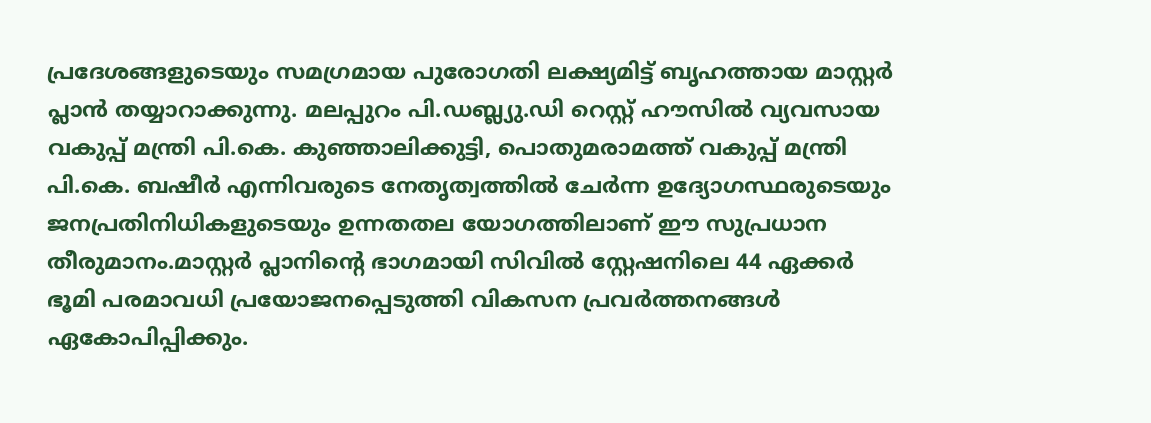പ്രദേശങ്ങളുടെയും സമഗ്രമായ പുരോഗതി ലക്ഷ്യമിട്ട് ബൃഹത്തായ മാസ്റ്റര്‍ പ്ലാന്‍ തയ്യാറാക്കുന്നു. മലപ്പുറം പി.ഡബ്ല്യു.ഡി റെസ്റ്റ് ഹൗസില്‍ വ്യവസായ വകുപ്പ് മന്ത്രി പി.കെ. കുഞ്ഞാലിക്കുട്ടി, പൊതുമരാമത്ത് വകുപ്പ് മന്ത്രി പി.കെ. ബഷീര്‍ എന്നിവരുടെ നേതൃത്വത്തില്‍ ചേര്‍ന്ന ഉദ്യോഗസ്ഥരുടെയും ജനപ്രതിനിധികളുടെയും ഉന്നതതല യോഗത്തിലാണ് ഈ സുപ്രധാന തീരുമാനം.മാസ്റ്റര്‍ പ്ലാനിന്റെ ഭാഗമായി സിവില്‍ സ്റ്റേഷനിലെ 44 ഏക്കര്‍ ഭൂമി പരമാവധി പ്രയോജനപ്പെടുത്തി വികസന പ്രവര്‍ത്തനങ്ങള്‍ ഏകോപിപ്പിക്കും.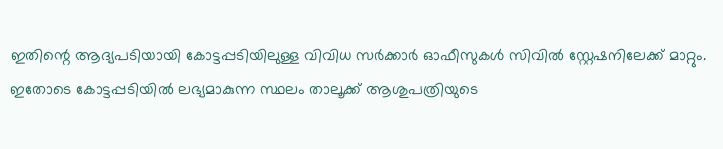ഇതിന്റെ ആദ്യപടിയായി കോട്ടപ്പടിയിലുള്ള വിവിധ സര്‍ക്കാര്‍ ഓഫീസുകള്‍ സിവില്‍ സ്റ്റേഷനിലേക്ക് മാറ്റും. ഇതോടെ കോട്ടപ്പടിയില്‍ ലഭ്യമാകുന്ന സ്ഥലം താലൂക്ക് ആശുപത്രിയുടെ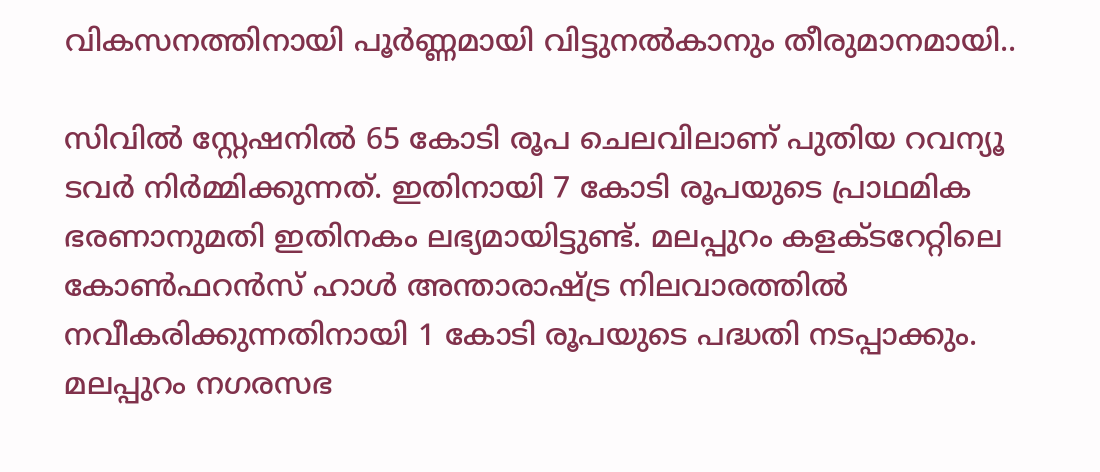വികസനത്തിനായി പൂര്‍ണ്ണമായി വിട്ടുനല്‍കാനും തീരുമാനമായി..

സിവില്‍ സ്റ്റേഷനില്‍ 65 കോടി രൂപ ചെലവിലാണ് പുതിയ റവന്യൂ ടവര്‍ നിര്‍മ്മിക്കുന്നത്. ഇതിനായി 7 കോടി രൂപയുടെ പ്രാഥമിക ഭരണാനുമതി ഇതിനകം ലഭ്യമായിട്ടുണ്ട്. മലപ്പുറം കളക്ടറേറ്റിലെ കോണ്‍ഫറന്‍സ് ഹാള്‍ അന്താരാഷ്ട്ര നിലവാരത്തില്‍ നവീകരിക്കുന്നതിനായി 1 കോടി രൂപയുടെ പദ്ധതി നടപ്പാക്കും. മലപ്പുറം നഗരസഭ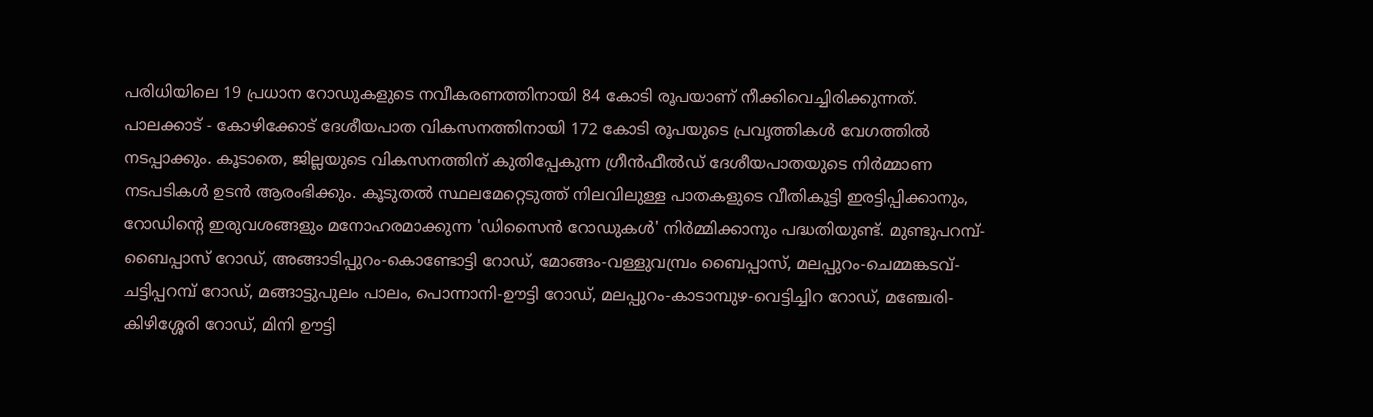പരിധിയിലെ 19 പ്രധാന റോഡുകളുടെ നവീകരണത്തിനായി 84 കോടി രൂപയാണ് നീക്കിവെച്ചിരിക്കുന്നത്. പാലക്കാട് - കോഴിക്കോട് ദേശീയപാത വികസനത്തിനായി 172 കോടി രൂപയുടെ പ്രവൃത്തികള്‍ വേഗത്തില്‍ നടപ്പാക്കും. കൂടാതെ, ജില്ലയുടെ വികസനത്തിന് കുതിപ്പേകുന്ന ഗ്രീന്‍ഫീല്‍ഡ് ദേശീയപാതയുടെ നിര്‍മ്മാണ നടപടികള്‍ ഉടന്‍ ആരംഭിക്കും. കൂടുതല്‍ സ്ഥലമേറ്റെടുത്ത് നിലവിലുള്ള പാതകളുടെ വീതികൂട്ടി ഇരട്ടിപ്പിക്കാനും, റോഡിന്റെ ഇരുവശങ്ങളും മനോഹരമാക്കുന്ന 'ഡിസൈന്‍ റോഡുകള്‍' നിര്‍മ്മിക്കാനും പദ്ധതിയുണ്ട്. മുണ്ടുപറമ്പ്-ബൈപ്പാസ് റോഡ്, അങ്ങാടിപ്പുറം-കൊണ്ടോട്ടി റോഡ്, മോങ്ങം-വള്ളുവമ്പ്രം ബൈപ്പാസ്, മലപ്പുറം-ചെമ്മങ്കടവ്-ചട്ടിപ്പറമ്പ് റോഡ്, മങ്ങാട്ടുപുലം പാലം, പൊന്നാനി-ഊട്ടി റോഡ്, മലപ്പുറം-കാടാമ്പുഴ-വെട്ടിച്ചിറ റോഡ്, മഞ്ചേരി-കിഴിശ്ശേരി റോഡ്, മിനി ഊട്ടി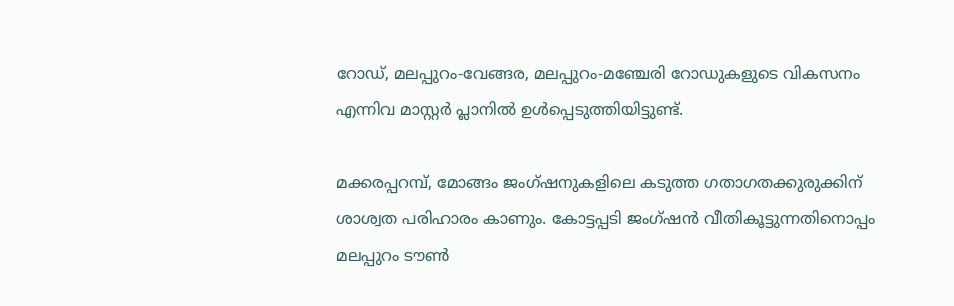റോഡ്, മലപ്പുറം-വേങ്ങര, മലപ്പുറം-മഞ്ചേരി റോഡുകളുടെ വികസനം എന്നിവ മാസ്റ്റര്‍ പ്ലാനില്‍ ഉള്‍പ്പെടുത്തിയിട്ടുണ്ട്.

മക്കരപ്പറമ്പ്, മോങ്ങം ജംഗ്ഷനുകളിലെ കടുത്ത ഗതാഗതക്കുരുക്കിന് ശാശ്വത പരിഹാരം കാണും. കോട്ടപ്പടി ജംഗ്ഷന്‍ വീതികൂട്ടുന്നതിനൊപ്പം മലപ്പുറം ടൗണ്‍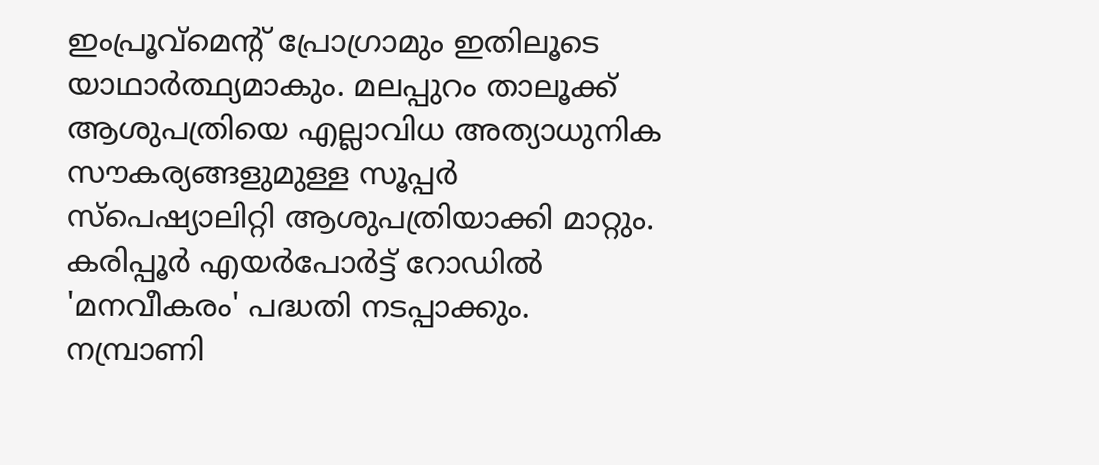ഇംപ്രൂവ്‌മെന്റ് പ്രോഗ്രാമും ഇതിലൂടെ യാഥാര്‍ത്ഥ്യമാകും. മലപ്പുറം താലൂക്ക് ആശുപത്രിയെ എല്ലാവിധ അത്യാധുനിക സൗകര്യങ്ങളുമുള്ള സൂപ്പര്‍ സ്‌പെഷ്യാലിറ്റി ആശുപത്രിയാക്കി മാറ്റും. കരിപ്പൂര്‍ എയര്‍പോര്‍ട്ട് റോഡില്‍ 'മനവീകരം' പദ്ധതി നടപ്പാക്കും. നമ്പ്രാണി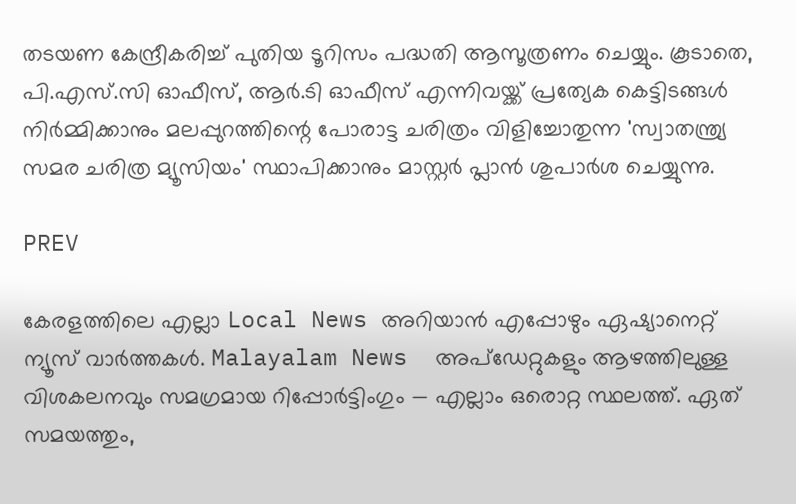തടയണ കേന്ദ്രീകരിച്ച് പുതിയ ടൂറിസം പദ്ധതി ആസൂത്രണം ചെയ്യും. കൂടാതെ, പി.എസ്.സി ഓഫീസ്, ആര്‍.ടി ഓഫീസ് എന്നിവയ്ക്ക് പ്രത്യേക കെട്ടിടങ്ങള്‍ നിര്‍മ്മിക്കാനും മലപ്പുറത്തിന്റെ പോരാട്ട ചരിത്രം വിളിച്ചോതുന്ന 'സ്വാതന്ത്ര്യ സമര ചരിത്ര മ്യൂസിയം' സ്ഥാപിക്കാനും മാസ്റ്റര്‍ പ്ലാന്‍ ശുപാര്‍ശ ചെയ്യുന്നു.

PREV

കേരളത്തിലെ എല്ലാ Local News അറിയാൻ എപ്പോഴും ഏഷ്യാനെറ്റ് ന്യൂസ് വാർത്തകൾ. Malayalam News  അപ്‌ഡേറ്റുകളും ആഴത്തിലുള്ള വിശകലനവും സമഗ്രമായ റിപ്പോർട്ടിംഗും — എല്ലാം ഒരൊറ്റ സ്ഥലത്ത്. ഏത് സമയത്തും,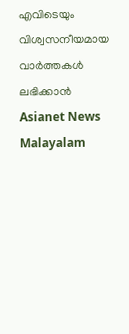എവിടെയും വിശ്വസനീയമായ വാർത്തകൾ ലഭിക്കാൻ Asianet News Malayalam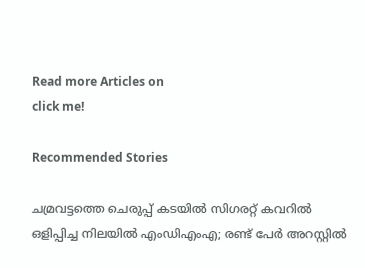Read more Articles on
click me!

Recommended Stories

ചമ്രവട്ടത്തെ ചെരുപ്പ് കടയില്‍ സിഗരറ്റ് കവറില്‍ ഒളിപ്പിച്ച നിലയില്‍ എംഡിഎംഎ; രണ്ട് പേർ അറസ്റ്റിൽ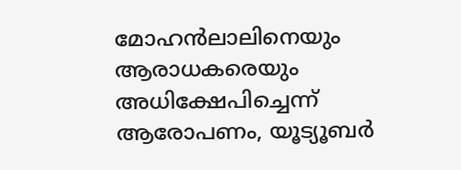മോഹൻലാലിനെയും ആരാധകരെയും അധിക്ഷേപിച്ചെന്ന് ആരോപണം, യൂട്യൂബർ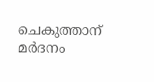ചെകുത്താന് മർദനം